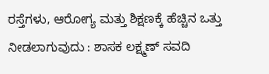ರಸ್ತೆಗಳು, ಆರೋಗ್ಯ ಮತ್ತು ಶಿಕ್ಷಣಕ್ಕೆ ಹೆಚ್ಚಿನ ಒತ್ತು ನೀಡಲಾಗುವುದು : ಶಾಸಕ ಲಕ್ಷ್ಮಣ್ ಸವದಿ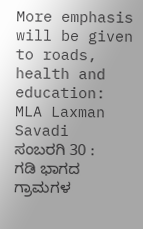More emphasis will be given to roads, health and education: MLA Laxman Savadi
ಸಂಬರಗಿ 30 : ಗಡಿ ಭಾಗದ ಗ್ರಾಮಗಳ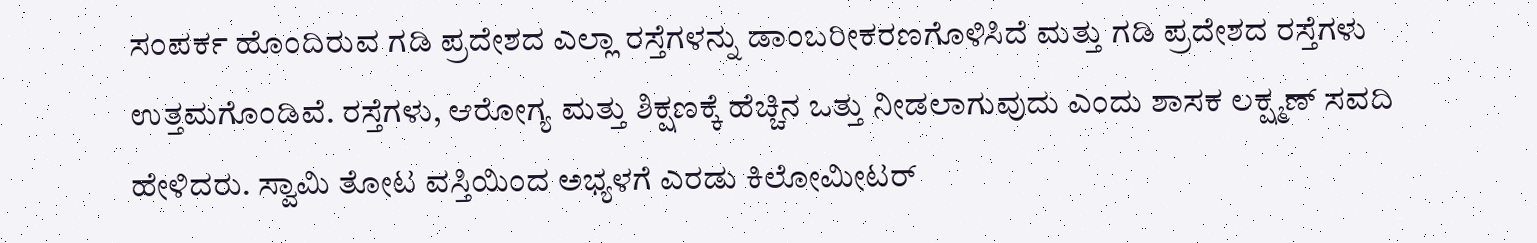ಸಂಪರ್ಕ ಹೊಂದಿರುವ ಗಡಿ ಪ್ರದೇಶದ ಎಲ್ಲಾ ರಸ್ತೆಗಳನ್ನು ಡಾಂಬರೀಕರಣಗೊಳಿಸಿದೆ ಮತ್ತು ಗಡಿ ಪ್ರದೇಶದ ರಸ್ತೆಗಳು ಉತ್ತಮಗೊಂಡಿವೆ. ರಸ್ತೆಗಳು, ಆರೋಗ್ಯ ಮತ್ತು ಶಿಕ್ಷಣಕ್ಕೆ ಹೆಚ್ಚಿನ ಒತ್ತು ನೀಡಲಾಗುವುದು ಎಂದು ಶಾಸಕ ಲಕ್ಷ್ಮಣ್ ಸವದಿ ಹೇಳಿದರು. ಸ್ವಾಮಿ ತೋಟ ವಸ್ತಿಯಿಂದ ಅಭ್ಯಳಗೆ ಎರಡು ಕಿಲೋಮೀಟರ್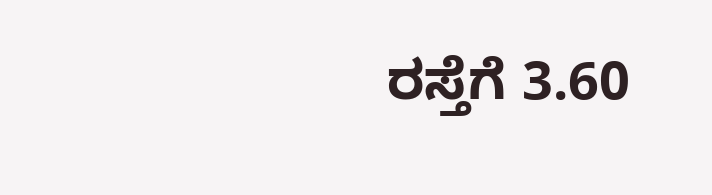ರಸ್ತೆಗೆ 3.60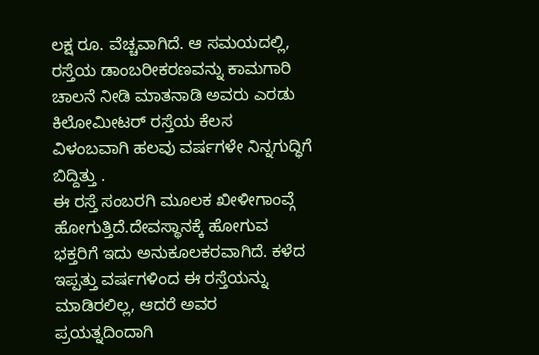ಲಕ್ಷ ರೂ. ವೆಚ್ಚವಾಗಿದೆ. ಆ ಸಮಯದಲ್ಲಿ, ರಸ್ತೆಯ ಡಾಂಬರೀಕರಣವನ್ನು ಕಾಮಗಾರಿ ಚಾಲನೆ ನೀಡಿ ಮಾತನಾಡಿ ಅವರು ಎರಡು ಕಿಲೋಮೀಟರ್ ರಸ್ತೆಯ ಕೆಲಸ ವಿಳಂಬವಾಗಿ ಹಲವು ವರ್ಷಗಳೇ ನಿನ್ನಗುದ್ಧಿಗೆ ಬಿದ್ದಿತ್ತು .
ಈ ರಸ್ತೆ ಸಂಬರಗಿ ಮೂಲಕ ಖೀಳೀಗಾಂವ್ಗೆ ಹೋಗುತ್ತಿದೆ.ದೇವಸ್ಥಾನಕ್ಕೆ ಹೋಗುವ ಭಕ್ತರಿಗೆ ಇದು ಅನುಕೂಲಕರವಾಗಿದೆ. ಕಳೆದ ಇಪ್ಪತ್ತು ವರ್ಷಗಳಿಂದ ಈ ರಸ್ತೆಯನ್ನು ಮಾಡಿರಲಿಲ್ಲ, ಆದರೆ ಅವರ ಪ್ರಯತ್ನದಿಂದಾಗಿ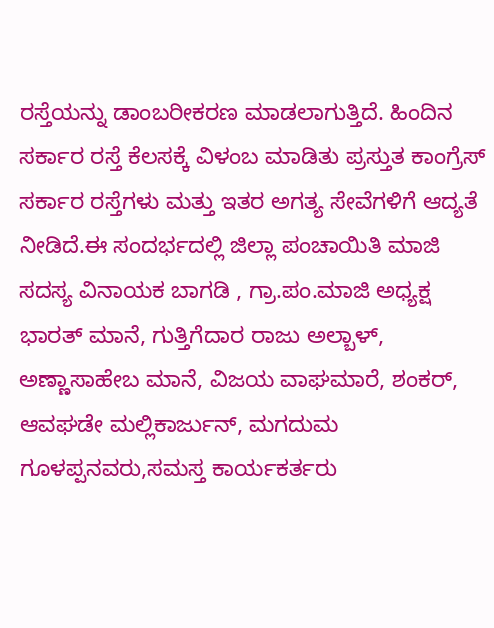ರಸ್ತೆಯನ್ನು ಡಾಂಬರೀಕರಣ ಮಾಡಲಾಗುತ್ತಿದೆ. ಹಿಂದಿನ ಸರ್ಕಾರ ರಸ್ತೆ ಕೆಲಸಕ್ಕೆ ವಿಳಂಬ ಮಾಡಿತು ಪ್ರಸ್ತುತ ಕಾಂಗ್ರೆಸ್ ಸರ್ಕಾರ ರಸ್ತೆಗಳು ಮತ್ತು ಇತರ ಅಗತ್ಯ ಸೇವೆಗಳಿಗೆ ಆದ್ಯತೆ ನೀಡಿದೆ.ಈ ಸಂದರ್ಭದಲ್ಲಿ ಜಿಲ್ಲಾ ಪಂಚಾಯಿತಿ ಮಾಜಿ ಸದಸ್ಯ ವಿನಾಯಕ ಬಾಗಡಿ , ಗ್ರಾ.ಪಂ.ಮಾಜಿ ಅಧ್ಯಕ್ಷ ಭಾರತ್ ಮಾನೆ, ಗುತ್ತಿಗೆದಾರ ರಾಜು ಅಲ್ಬಾಳ್, ಅಣ್ಣಾಸಾಹೇಬ ಮಾನೆ, ವಿಜಯ ವಾಘಮಾರೆ, ಶಂಕರ್, ಆವಘಡೇ ಮಲ್ಲಿಕಾರ್ಜುನ್, ಮಗದುಮ ಗೂಳಪ್ಪನವರು,ಸಮಸ್ತ ಕಾರ್ಯಕರ್ತರು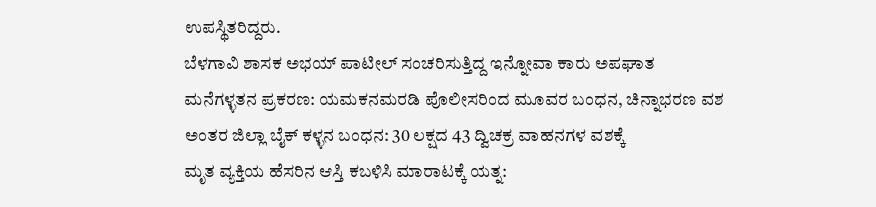ಉಪಸ್ಥಿತರಿದ್ದರು.
ಬೆಳಗಾವಿ ಶಾಸಕ ಅಭಯ್ ಪಾಟೀಲ್ ಸಂಚರಿಸುತ್ತಿದ್ದ ಇನ್ನೋವಾ ಕಾರು ಅಪಘಾತ
ಮನೆಗಳ್ಳತನ ಪ್ರಕರಣ: ಯಮಕನಮರಡಿ ಪೊಲೀಸರಿಂದ ಮೂವರ ಬಂಧನ, ಚಿನ್ನಾಭರಣ ವಶ
ಅಂತರ ಜಿಲ್ಲಾ ಬೈಕ್ ಕಳ್ಳನ ಬಂಧನ: 30 ಲಕ್ಷದ 43 ದ್ವಿಚಕ್ರ ವಾಹನಗಳ ವಶಕ್ಕೆ
ಮೃತ ವ್ಯಕ್ತಿಯ ಹೆಸರಿನ ಆಸ್ತಿ ಕಬಳಿಸಿ ಮಾರಾಟಕ್ಕೆ ಯತ್ನ: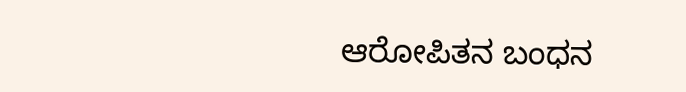ಆರೋಪಿತನ ಬಂಧನ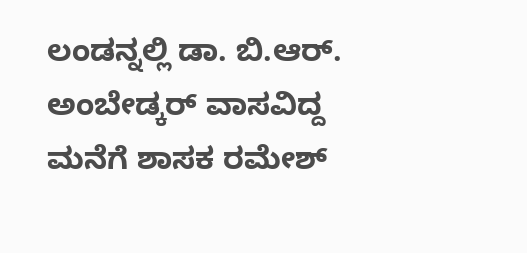ಲಂಡನ್ನಲ್ಲಿ ಡಾ. ಬಿ.ಆರ್. ಅಂಬೇಡ್ಕರ್ ವಾಸವಿದ್ದ ಮನೆಗೆ ಶಾಸಕ ರಮೇಶ್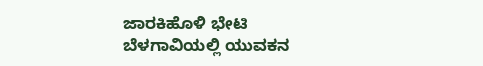ಜಾರಕಿಹೊಳಿ ಭೇಟಿ
ಬೆಳಗಾವಿಯಲ್ಲಿ ಯುವಕನ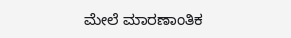ಮೇಲೆ ಮಾರಣಾಂತಿಕ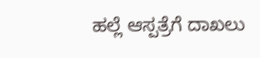ಹಲ್ಲೆ ಆಸ್ಪತ್ರೆಗೆ ದಾಖಲು